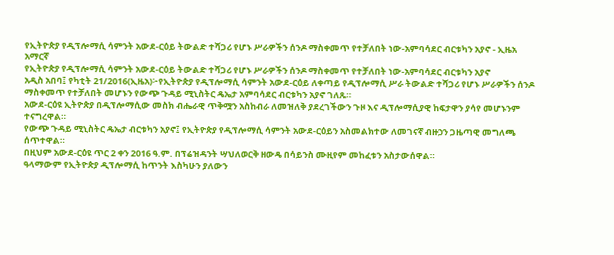የኢትዮጵያ የዲፕሎማሲ ሳምንት አውደ-ርዕይ ትውልድ ተሻጋሪ የሆኑ ሥራዎችን ሰንዶ ማስቀመጥ የተቻለበት ነው-አምባሳደር ብርቱካን አያኖ - ኢዜአ አማርኛ
የኢትዮጵያ የዲፕሎማሲ ሳምንት አውደ-ርዕይ ትውልድ ተሻጋሪ የሆኑ ሥራዎችን ሰንዶ ማስቀመጥ የተቻለበት ነው-አምባሳደር ብርቱካን አያኖ
አዲስ አበባ፤ የካቲት 21/2016(ኢዜአ)፦የኢትዮጵያ የዲፕሎማሲ ሳምንት አውደ-ርዕይ ለቀጣይ የዲፕሎማሲ ሥራ ትውልድ ተሻጋሪ የሆኑ ሥራዎችን ሰንዶ ማስቀመጥ የተቻለበት መሆኑን የውጭ ጉዳይ ሚኒስትር ዴኤታ አምባሳደር ብርቱካን አያኖ ገለጹ።
አውደ-ርዕዩ ኢትዮጵያ በዲፕሎማሲው መስክ ብሔራዊ ጥቅሟን አስከብራ ለመዝለቅ ያደረገችውን ጉዞ እና ዲፕሎማሲያዊ ከፍታዋን ያሳየ መሆኑንም ተናግረዋል።
የውጭ ጉዳይ ሚኒስትር ዴኤታ ብርቱካን አያኖ፤ የኢትዮጵያ የዲፕሎማሲ ሳምንት አውደ-ርዕይን አስመልክተው ለመገናኛ ብዙኃን ጋዜጣዊ መግለጫ ሰጥተዋል።
በዚህም አውደ-ርዕዩ ጥር 2 ቀን 2016 ዓ.ም. በፕሬዝዳንት ሣህለወርቅ ዘውዴ በሳይንስ ሙዚየም መከፈቱን አስታውሰዋል።
ዓላማውም የኢትዮጵያ ዲፕሎማሲ ከጥንት እስካሁን ያለውን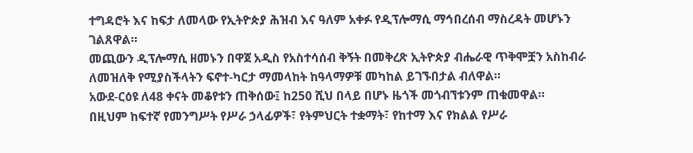ተግዳሮት እና ከፍታ ለመላው የኢትዮጵያ ሕዝብ እና ዓለም አቀፉ የዲፕሎማሲ ማኅበረሰብ ማስረዳት መሆኑን ገልጸዋል።
መጪውን ዲፕሎማሲ ዘመኑን በዋጀ አዲስ የአስተሳሰብ ቅኝት በመቅረጽ ኢትዮጵያ ብሔራዊ ጥቅሞቿን አስከብራ ለመዝለቅ የሚያስችላትን ፍኖተ-ካርታ ማመላከት ከዓላማዎቹ መካከል ይገኙበታል ብለዋል።
አውደ-ርዕዩ ለ48 ቀናት መቆየቱን ጠቅሰው፤ ከ250 ሺህ በላይ በሆኑ ዜጎች መጎብኘቱንም ጠቁመዋል።
በዚህም ከፍተኛ የመንግሥት የሥራ ኃላፊዎች፣ የትምህርት ተቋማት፣ የከተማ እና የክልል የሥራ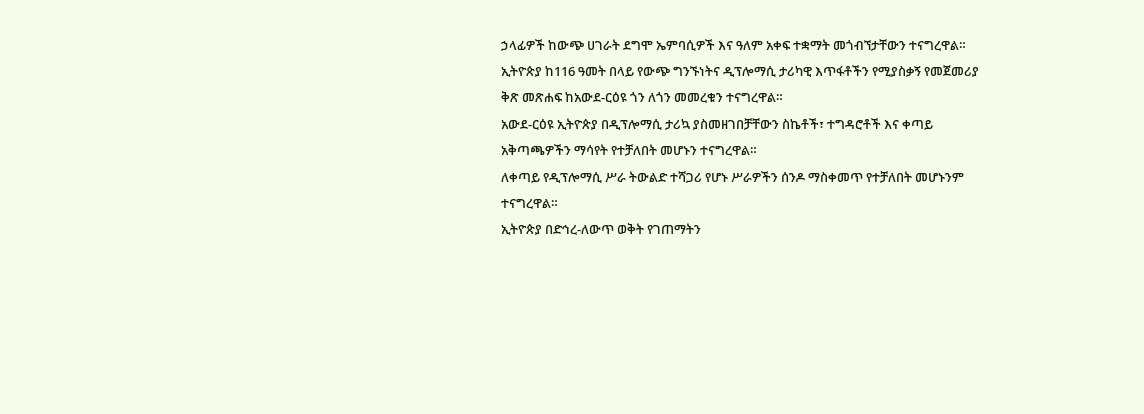ኃላፊዎች ከውጭ ሀገራት ደግሞ ኤምባሲዎች እና ዓለም አቀፍ ተቋማት መጎብኘታቸውን ተናግረዋል።
ኢትዮጵያ ከ116 ዓመት በላይ የውጭ ግንኙነትና ዲፕሎማሲ ታሪካዊ እጥፋቶችን የሚያስቃኝ የመጀመሪያ ቅጽ መጽሐፍ ከአውደ-ርዕዩ ጎን ለጎን መመረቁን ተናግረዋል።
አውደ-ርዕዩ ኢትዮጵያ በዲፕሎማሲ ታሪኳ ያስመዘገበቻቸውን ስኬቶች፣ ተግዳሮቶች እና ቀጣይ አቅጣጫዎችን ማሳየት የተቻለበት መሆኑን ተናግረዋል።
ለቀጣይ የዲፕሎማሲ ሥራ ትውልድ ተሻጋሪ የሆኑ ሥራዎችን ሰንዶ ማስቀመጥ የተቻለበት መሆኑንም ተናግረዋል።
ኢትዮጵያ በድኅረ-ለውጥ ወቅት የገጠማትን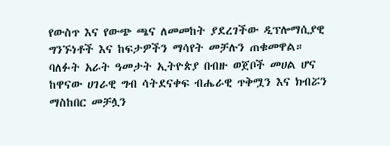የውስጥ እና የውጭ ጫና ለመመከት ያደረገችው ዲፕሎማሲያዊ ግንኙነቶች እና ከፍታዎችን ማሳየት መቻሉን ጠቁመዋል።
ባለፉት አራት ዓመታት ኢትዮጵያ በብዙ ወጀቦች መሀል ሆና ከዋናው ሀገራዊ ግብ ሳትደናቀፍ ብሔራዊ ጥቅሟን እና ክብሯን ማስከበር መቻሏን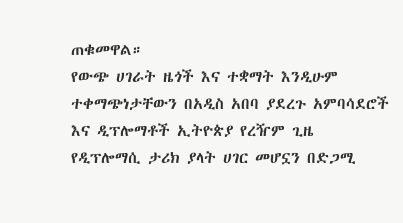ጠቁመዋል።
የውጭ ሀገራት ዜጎች እና ተቋማት እንዲሁም ተቀማጭነታቸውን በአዲስ አበባ ያደረጉ አምባሳደሮች እና ዲፕሎማቶች ኢትዮጵያ የረዥም ጊዜ የዲፕሎማሲ ታሪክ ያላት ሀገር መሆኗን በድጋሚ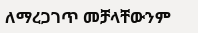ለማረጋገጥ መቻላቸውንም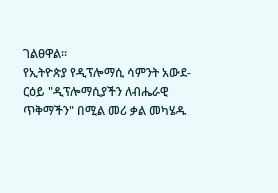ገልፀዋል።
የኢትዮጵያ የዲፕሎማሲ ሳምንት አውደ-ርዕይ "ዲፕሎማሲያችን ለብሔራዊ ጥቅማችን" በሚል መሪ ቃል መካሄዱ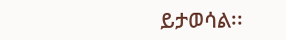ይታወሳል፡፡